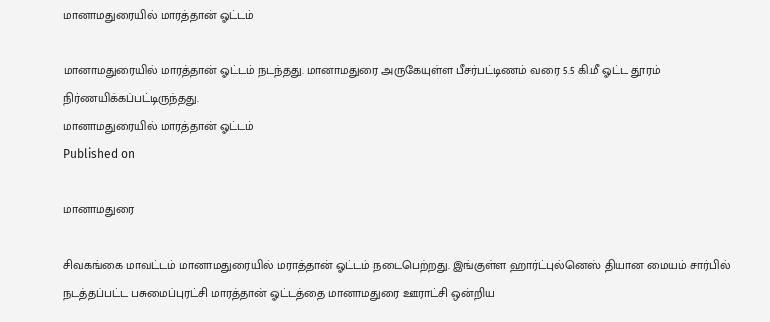மானாமதுரையில் மாரத்தான் ஓட்டம்

மானாமதுரையில் மாரத்தான் ஓட்டம் நடந்தது. மானாமதுரை அருகேயுள்ள பீசர்பட்டிணம் வரை 5.5 கி.மீ ஓட்ட தூரம் நிர்ணயிக்கப்பட்டிருந்தது.
மானாமதுரையில் மாரத்தான் ஓட்டம்
Published on

மானாமதுரை

சிவகங்கை மாவட்டம் மானாமதுரையில் மராத்தான் ஓட்டம் நடைபெற்றது. இங்குள்ள ஹார்ட்புல்னெஸ் தியான மையம் சார்பில் நடத்தப்பட்ட பசுமைப்புரட்சி மாரத்தான் ஓட்டத்தை மானாமதுரை ஊராட்சி ஒன்றிய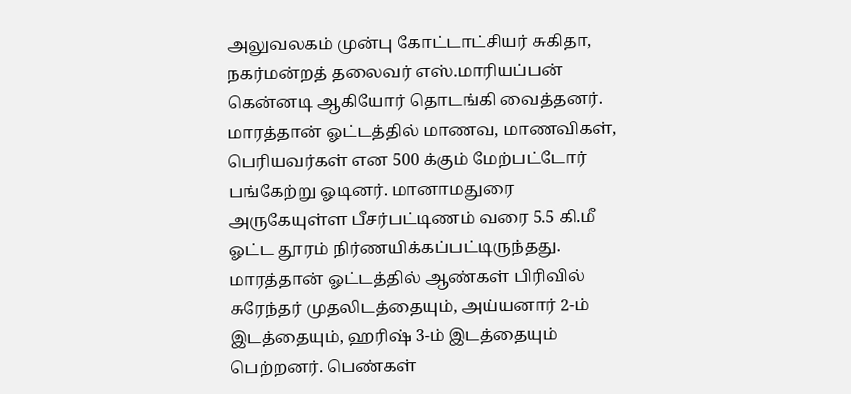அலுவலகம் முன்பு கோட்டாட்சியர் சுகிதா, நகர்மன்றத் தலைவர் எஸ்.மாரியப்பன் கென்னடி ஆகியோர் தொடங்கி வைத்தனர். மாரத்தான் ஓட்டத்தில் மாணவ, மாணவிகள், பெரியவர்கள் என 500 க்கும் மேற்பட்டோர் பங்கேற்று ஓடினர். மானாமதுரை அருகேயுள்ள பீசர்பட்டிணம் வரை 5.5 கி.மீ ஓட்ட தூரம் நிர்ணயிக்கப்பட்டிருந்தது. மாரத்தான் ஓட்டத்தில் ஆண்கள் பிரிவில் சுரேந்தர் முதலிடத்தையும், அய்யனார் 2-ம் இடத்தையும், ஹரிஷ் 3-ம் இடத்தையும் பெற்றனர். பெண்கள்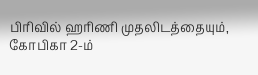பிரிவில் ஹரிணி முதலிடத்தையும், கோபிகா 2-ம்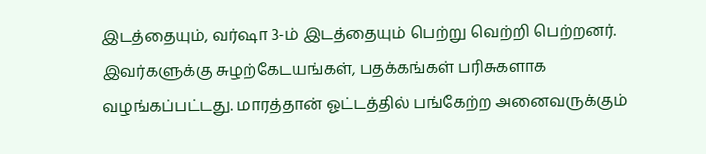இடத்தையும், வர்ஷா 3-ம் இடத்தையும் பெற்று வெற்றி பெற்றனர். இவர்களுக்கு சுழற்கேடயங்கள், பதக்கங்கள் பரிசுகளாக வழங்கப்பட்டது. மாரத்தான் ஓட்டத்தில் பங்கேற்ற அனைவருக்கும்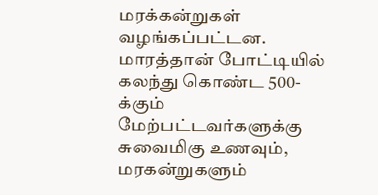மரக்கன்றுகள் வழங்கப்பட்டன. மாரத்தான் போட்டியில் கலந்து கொண்ட 500-க்கும் மேற்பட்டவர்களுக்கு சுவைமிகு உணவும், மரகன்றுகளும்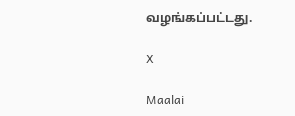வழங்கப்பட்டது.

X

Maalai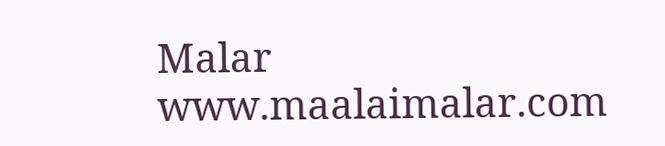Malar
www.maalaimalar.com